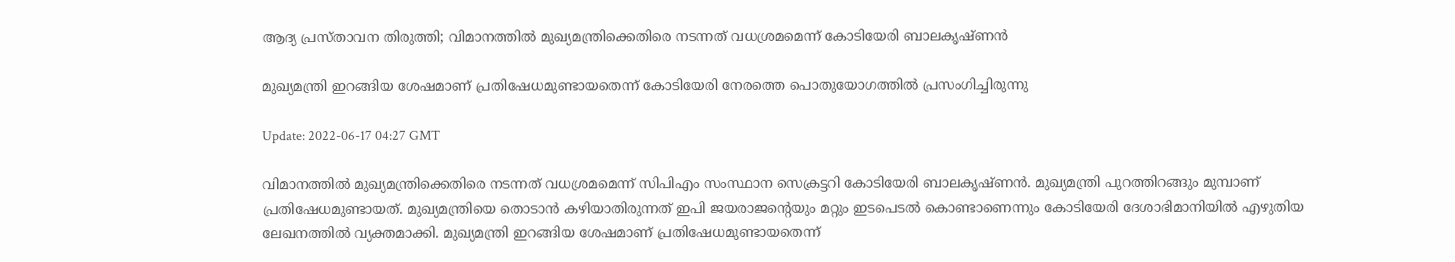ആദ്യ പ്രസ്താവന തിരുത്തി; വിമാനത്തിൽ മുഖ്യമന്ത്രിക്കെതിരെ നടന്നത് വധശ്രമമെന്ന് കോടിയേരി ബാലകൃഷ്ണൻ

മുഖ്യമന്ത്രി ഇറങ്ങിയ ശേഷമാണ് പ്രതിഷേധമുണ്ടായതെന്ന് കോടിയേരി നേരത്തെ പൊതുയോഗത്തിൽ പ്രസംഗിച്ചിരുന്നു

Update: 2022-06-17 04:27 GMT

വിമാനത്തിൽ മുഖ്യമന്ത്രിക്കെതിരെ നടന്നത് വധശ്രമമെന്ന് സിപിഎം സംസ്ഥാന സെക്രട്ടറി കോടിയേരി ബാലകൃഷ്ണൻ. മുഖ്യമന്ത്രി പുറത്തിറങ്ങും മുമ്പാണ് പ്രതിഷേധമുണ്ടായത്. മുഖ്യമന്ത്രിയെ തൊടാൻ കഴിയാതിരുന്നത് ഇപി ജയരാജന്റെയും മറ്റും ഇടപെടൽ കൊണ്ടാണെന്നും കോടിയേരി ദേശാഭിമാനിയിൽ എഴുതിയ ലേഖനത്തിൽ വ്യക്തമാക്കി. മുഖ്യമന്ത്രി ഇറങ്ങിയ ശേഷമാണ് പ്രതിഷേധമുണ്ടായതെന്ന്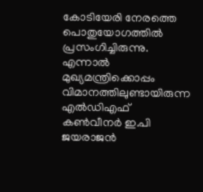കോടിയേരി നേരത്തെ പൊതുയോഗത്തിൽ പ്രസംഗിച്ചിരുന്നു. എന്നാൽ മുഖ്യമന്ത്രിക്കൊപ്പം വിമാനത്തിലുണ്ടായിരുന്ന എൽഡിഎഫ് കൺവീനർ ഇ.പി ജയരാജൻ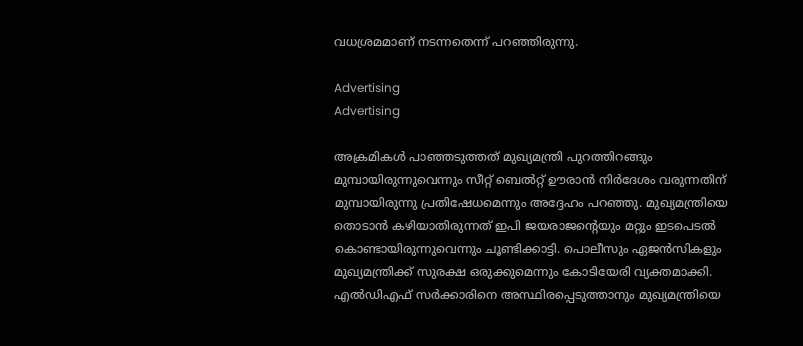വധശ്രമമാണ് നടന്നതെന്ന് പറഞ്ഞിരുന്നു.

Advertising
Advertising

അക്രമികൾ പാഞ്ഞടുത്തത് മുഖ്യമന്ത്രി പുറത്തിറങ്ങും മുമ്പായിരുന്നുവെന്നും സീറ്റ് ബെൽറ്റ് ഊരാൻ നിർദേശം വരുന്നതിന് മുമ്പായിരുന്നു പ്രതിഷേധമെന്നും അദ്ദേഹം പറഞ്ഞു. മുഖ്യമന്ത്രിയെ തൊടാൻ കഴിയാതിരുന്നത് ഇപി ജയരാജന്റെയും മറ്റും ഇടപെടൽ കൊണ്ടായിരുന്നുവെന്നും ചൂണ്ടിക്കാട്ടി. പൊലീസും ഏജൻസികളും മുഖ്യമന്ത്രിക്ക് സുരക്ഷ ഒരുക്കുമെന്നും കോടിയേരി വ്യക്തമാക്കി. എൽഡിഎഫ് സർക്കാരിനെ അസ്ഥിരപ്പെടുത്താനും മുഖ്യമന്ത്രിയെ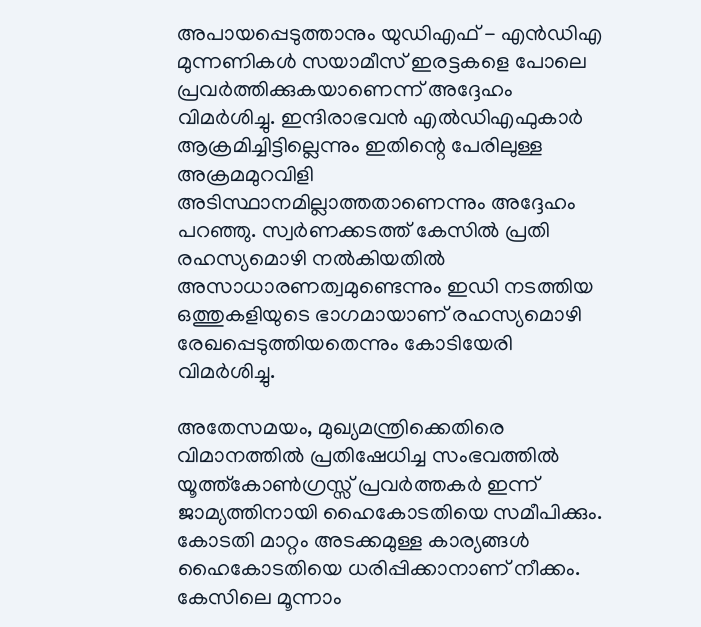അപായപ്പെടുത്താനും യുഡിഎഫ് - എൻഡിഎ മുന്നണികൾ സയാമീസ് ഇരട്ടകളെ പോലെ പ്രവർത്തിക്കുകയാണെന്ന് അദ്ദേഹം വിമർശിച്ചു. ഇന്ദിരാഭവൻ എൽഡിഎഫുകാർ ആക്രമിച്ചിട്ടില്ലെന്നും ഇതിന്റെ പേരിലുള്ള അക്രമമുറവിളി അടിസ്ഥാനമില്ലാത്തതാണെന്നും അദ്ദേഹം പറഞ്ഞു. സ്വർണക്കടത്ത് കേസിൽ പ്രതി രഹസ്യമൊഴി നൽകിയതിൽ അസാധാരണത്വമുണ്ടെന്നും ഇഡി നടത്തിയ ഒത്തുകളിയുടെ ഭാഗമായാണ് രഹസ്യമൊഴി രേഖപ്പെടുത്തിയതെന്നും കോടിയേരി വിമർശിച്ചു.

അതേസമയം, മുഖ്യമന്ത്രിക്കെതിരെ വിമാനത്തിൽ പ്രതിഷേധിച്ച സംഭവത്തിൽ യൂത്ത്‌കോൺഗ്രസ്സ് പ്രവർത്തകർ ഇന്ന് ജാമ്യത്തിനായി ഹൈകോടതിയെ സമീപിക്കും. കോടതി മാറ്റം അടക്കമുള്ള കാര്യങ്ങൾ ഹൈകോടതിയെ ധരിപ്പിക്കാനാണ് നീക്കം. കേസിലെ മൂന്നാം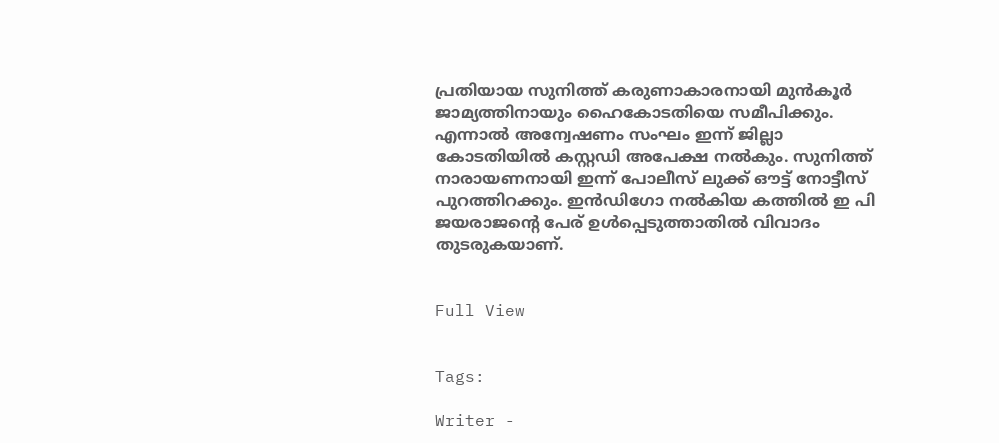പ്രതിയായ സുനിത്ത് കരുണാകാരനായി മുൻകൂർ ജാമ്യത്തിനായും ഹൈകോടതിയെ സമീപിക്കും. എന്നാൽ അന്വേഷണം സംഘം ഇന്ന് ജില്ലാ കോടതിയിൽ കസ്റ്റഡി അപേക്ഷ നൽകും. സുനിത്ത് നാരായണനായി ഇന്ന് പോലീസ് ലുക്ക് ഔട്ട് നോട്ടീസ് പുറത്തിറക്കും. ഇൻഡിഗോ നൽകിയ കത്തിൽ ഇ പി ജയരാജന്റെ പേര് ഉൾപ്പെടുത്താതിൽ വിവാദം തുടരുകയാണ്.


Full View


Tags:

Writer -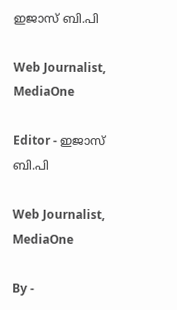ഇജാസ് ബി.പി

Web Journalist, MediaOne

Editor - ഇജാസ് ബി.പി

Web Journalist, MediaOne

By -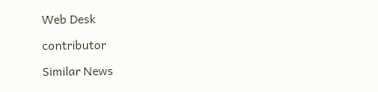Web Desk

contributor

Similar News